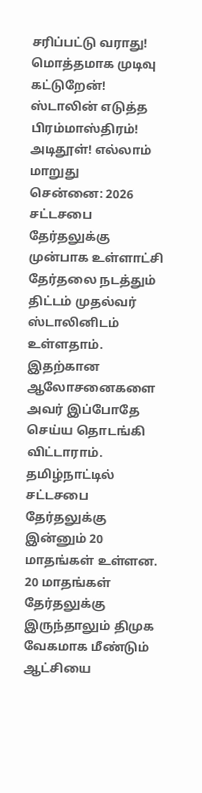சரிப்பட்டு வராது! மொத்தமாக முடிவு கட்டுறேன்! ஸ்டாலின் எடுத்த பிரம்மாஸ்திரம்! அடிதூள்! எல்லாம் மாறுது
சென்னை: 2026 சட்டசபை தேர்தலுக்கு முன்பாக உள்ளாட்சி தேர்தலை நடத்தும் திட்டம் முதல்வர் ஸ்டாலினிடம் உள்ளதாம். இதற்கான ஆலோசனைகளை அவர் இப்போதே செய்ய தொடங்கி விட்டாராம்.
தமிழ்நாட்டில் சட்டசபை தேர்தலுக்கு இன்னும் 20 மாதங்கள் உள்ளன. 20 மாதங்கள் தேர்தலுக்கு இருந்தாலும் திமுக வேகமாக மீண்டும் ஆட்சியை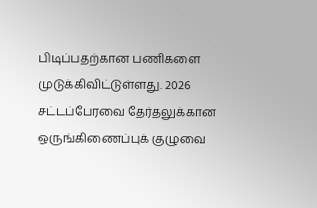பிடிப்பதற்கான பணிகளை முடுக்கிவிட்டுள்ளது. 2026 சட்டப்பேரவை தேர்தலுக்கான ஒருங்கிணைப்புக் குழுவை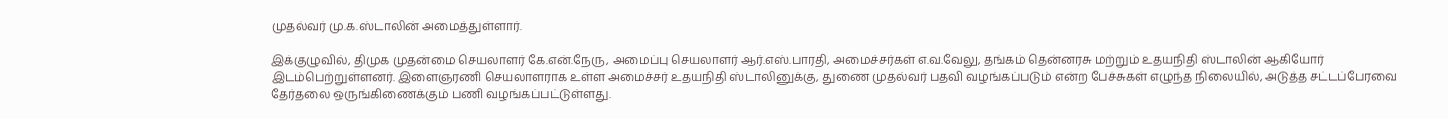முதல்வர் மு.க.ஸ்டாலின் அமைத்துள்ளார்.

இக்குழுவில், திமுக முதன்மை செயலாளர் கே.என்.நேரு, அமைப்பு செயலாளர் ஆர்.எஸ்.பாரதி, அமைச்சர்கள் எ.வ.வேலு, தங்கம் தென்னரசு மற்றும் உதயநிதி ஸ்டாலின் ஆகியோர் இடம்பெற்றுள்ளனர். இளைஞரணி செயலாளராக உள்ள அமைச்சர் உதயநிதி ஸ்டாலினுக்கு, துணை முதல்வர் பதவி வழங்கப்படும் என்ற பேச்சுகள் எழுந்த நிலையில், அடுத்த சட்டப்பேரவை தேர்தலை ஒருங்கிணைக்கும் பணி வழங்கப்பட்டுள்ளது.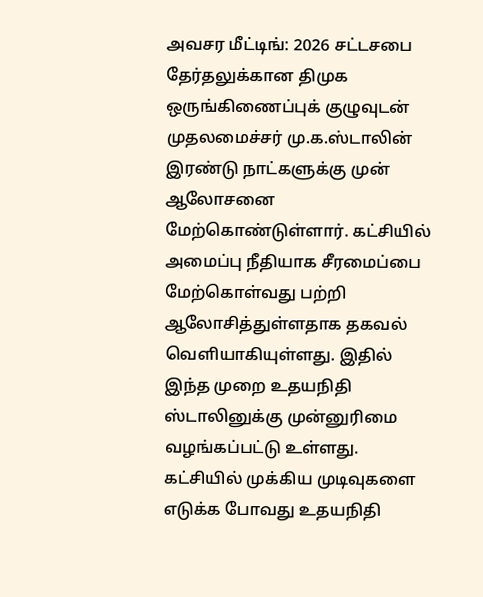அவசர மீட்டிங்: 2026 சட்டசபை தேர்தலுக்கான திமுக ஒருங்கிணைப்புக் குழுவுடன் முதலமைச்சர் மு.க.ஸ்டாலின் இரண்டு நாட்களுக்கு முன் ஆலோசனை மேற்கொண்டுள்ளார். கட்சியில் அமைப்பு நீதியாக சீரமைப்பை மேற்கொள்வது பற்றி ஆலோசித்துள்ளதாக தகவல் வெளியாகியுள்ளது. இதில் இந்த முறை உதயநிதி ஸ்டாலினுக்கு முன்னுரிமை வழங்கப்பட்டு உள்ளது. கட்சியில் முக்கிய முடிவுகளை எடுக்க போவது உதயநிதி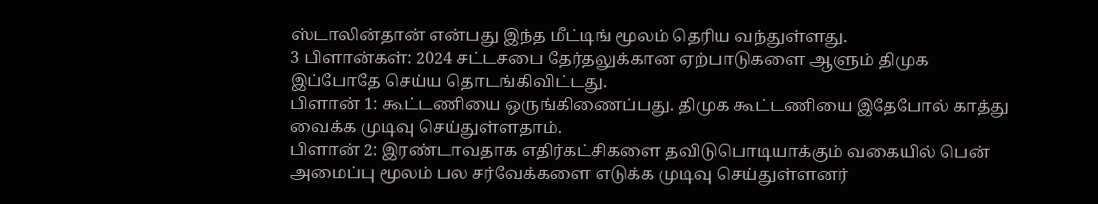ஸ்டாலின்தான் என்பது இந்த மீட்டிங் மூலம் தெரிய வந்துள்ளது.
3 பிளான்கள்: 2024 சட்டசபை தேர்தலுக்கான ஏற்பாடுகளை ஆளும் திமுக இப்போதே செய்ய தொடங்கிவிட்டது.
பிளான் 1: கூட்டணியை ஒருங்கிணைப்பது. திமுக கூட்டணியை இதேபோல் காத்து வைக்க முடிவு செய்துள்ளதாம்.
பிளான் 2: இரண்டாவதாக எதிர்கட்சிகளை தவிடுபொடியாக்கும் வகையில் பென் அமைப்பு மூலம் பல சர்வேக்களை எடுக்க முடிவு செய்துள்ளனர்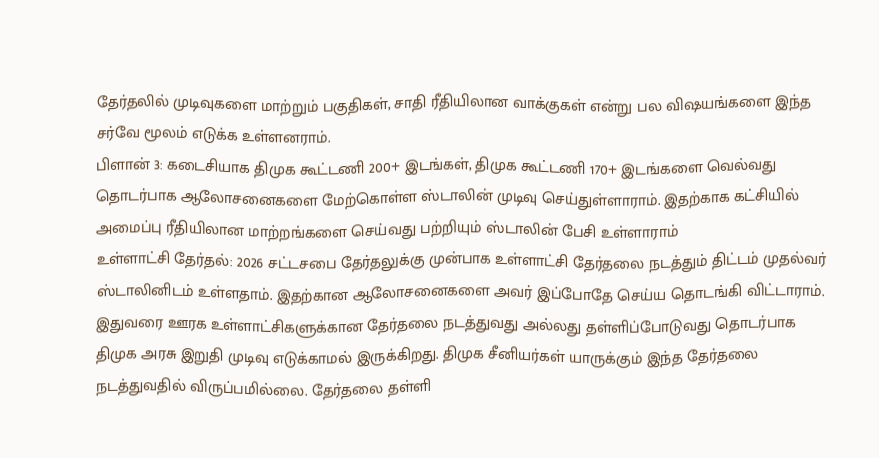தேர்தலில் முடிவுகளை மாற்றும் பகுதிகள், சாதி ரீதியிலான வாக்குகள் என்று பல விஷயங்களை இந்த சர்வே மூலம் எடுக்க உள்ளனராம்.
பிளான் 3: கடைசியாக திமுக கூட்டணி 200+ இடங்கள், திமுக கூட்டணி 170+ இடங்களை வெல்வது தொடர்பாக ஆலோசனைகளை மேற்கொள்ள ஸ்டாலின் முடிவு செய்துள்ளாராம். இதற்காக கட்சியில் அமைப்பு ரீதியிலான மாற்றங்களை செய்வது பற்றியும் ஸ்டாலின் பேசி உள்ளாராம்
உள்ளாட்சி தேர்தல்: 2026 சட்டசபை தேர்தலுக்கு முன்பாக உள்ளாட்சி தேர்தலை நடத்தும் திட்டம் முதல்வர் ஸ்டாலினிடம் உள்ளதாம். இதற்கான ஆலோசனைகளை அவர் இப்போதே செய்ய தொடங்கி விட்டாராம்.
இதுவரை ஊரக உள்ளாட்சிகளுக்கான தேர்தலை நடத்துவது அல்லது தள்ளிப்போடுவது தொடர்பாக திமுக அரசு இறுதி முடிவு எடுக்காமல் இருக்கிறது. திமுக சீனியர்கள் யாருக்கும் இந்த தேர்தலை நடத்துவதில் விருப்பமில்லை. தேர்தலை தள்ளி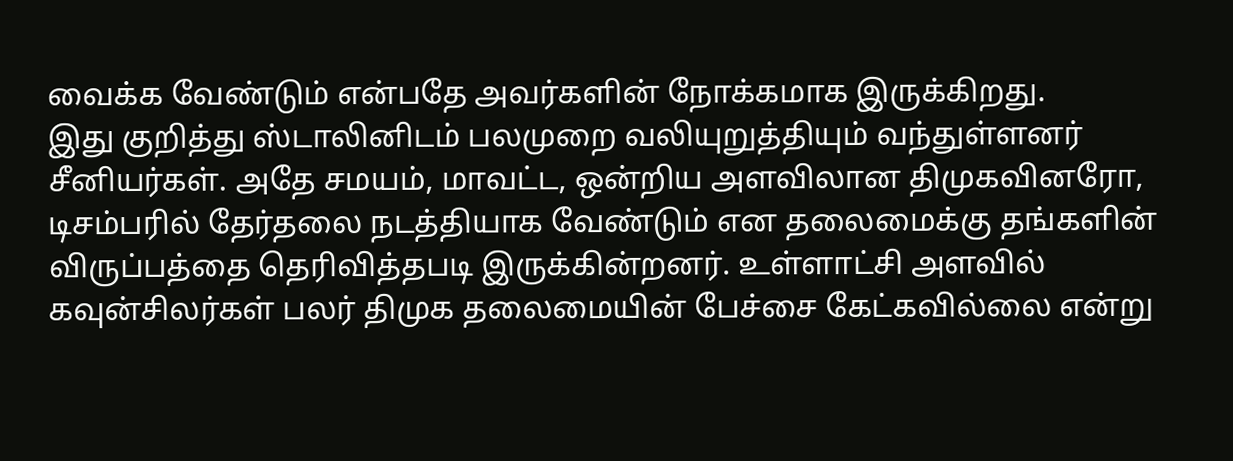வைக்க வேண்டும் என்பதே அவர்களின் நோக்கமாக இருக்கிறது.
இது குறித்து ஸ்டாலினிடம் பலமுறை வலியுறுத்தியும் வந்துள்ளனர் சீனியர்கள். அதே சமயம், மாவட்ட, ஒன்றிய அளவிலான திமுகவினரோ, டிசம்பரில் தேர்தலை நடத்தியாக வேண்டும் என தலைமைக்கு தங்களின் விருப்பத்தை தெரிவித்தபடி இருக்கின்றனர். உள்ளாட்சி அளவில் கவுன்சிலர்கள் பலர் திமுக தலைமையின் பேச்சை கேட்கவில்லை என்று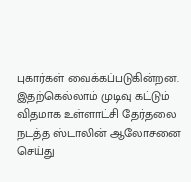புகார்கள் வைக்கப்படுகின்றன. இதற்கெல்லாம் முடிவு கட்டும் விதமாக உள்ளாட்சி தேர்தலை நடத்த ஸ்டாலின் ஆலோசனை செய்து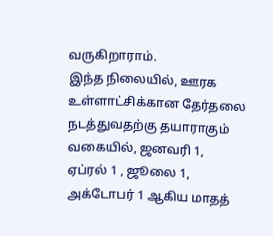வருகிறாராம்.
இந்த நிலையில், ஊரக உள்ளாட்சிக்கான தேர்தலை நடத்துவதற்கு தயாராகும் வகையில், ஜனவரி 1, ஏப்ரல் 1 , ஜூலை 1, அக்டோபர் 1 ஆகிய மாதத்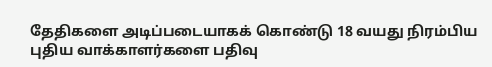தேதிகளை அடிப்படையாகக் கொண்டு 18 வயது நிரம்பிய புதிய வாக்காளர்களை பதிவு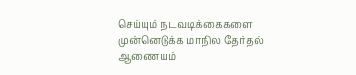செய்யும் நடவடிக்கைகளை முன்னெடுக்க மாநில தேர்தல் ஆணையம்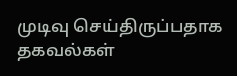முடிவு செய்திருப்பதாக தகவல்கள்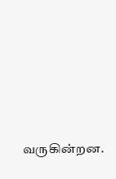வருகின்றன.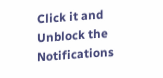Click it and Unblock the Notifications